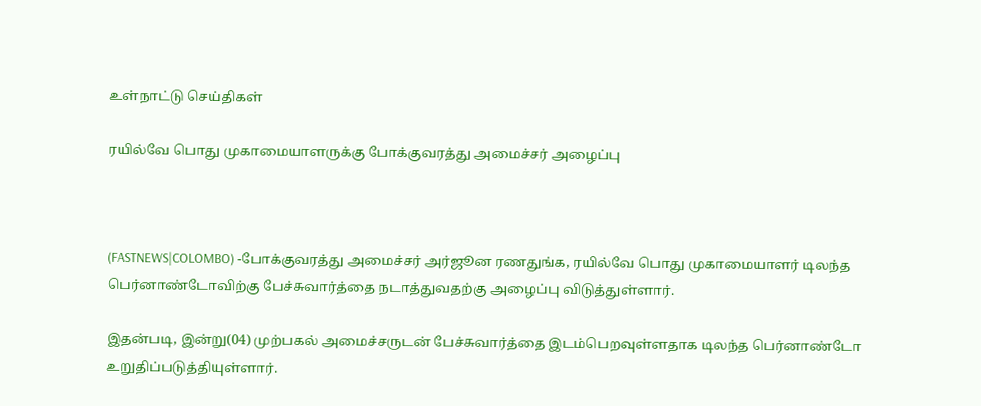உள்நாட்டு செய்திகள்

ரயில்வே பொது முகாமையாளருக்கு போக்குவரத்து அமைச்சர் அழைப்பு



(FASTNEWS|COLOMBO) -போக்குவரத்து அமைச்சர் அர்ஜூன ரணதுங்க, ரயில்வே பொது முகாமையாளர் டிலந்த பெர்னாண்டோவிற்கு பேச்சுவார்த்தை நடாத்துவதற்கு அழைப்பு விடுத்துள்ளார்.

இதன்படி, இன்று(04) முற்பகல் அமைச்சருடன் பேச்சுவார்த்தை இடம்பெறவுள்ளதாக டிலந்த பெர்னாண்டோ உறுதிப்படுத்தியுள்ளார்.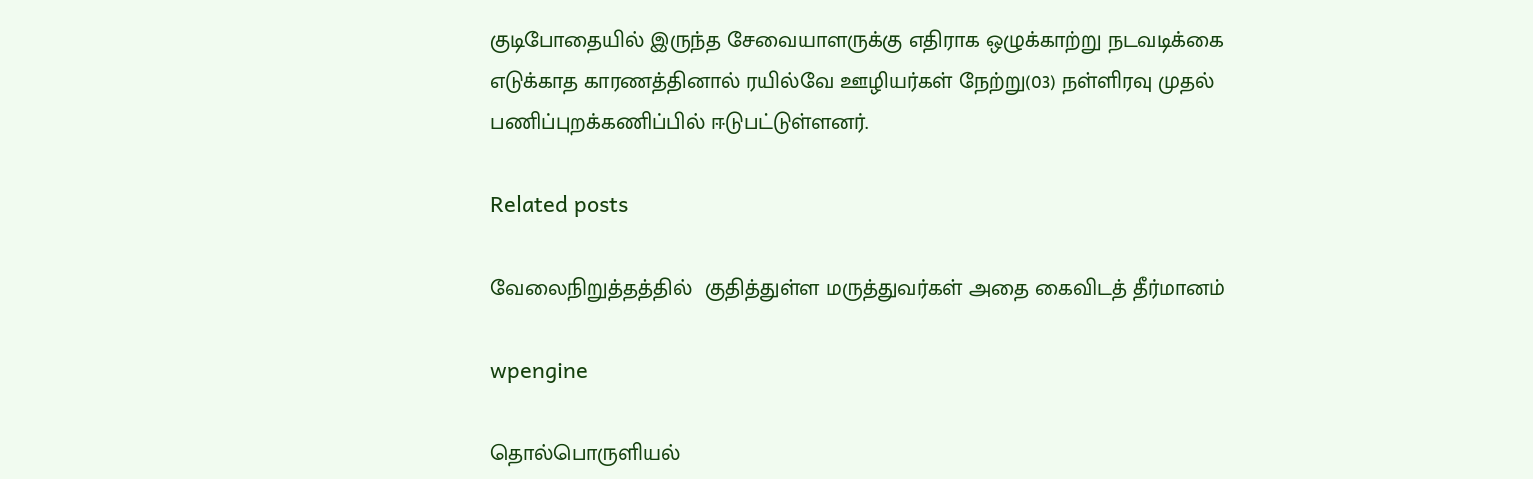குடிபோதையில் இருந்த சேவையாளருக்கு எதிராக ஒழுக்காற்று நடவடிக்கை எடுக்காத காரணத்தினால் ரயில்வே ஊழியர்கள் நேற்று(03) நள்ளிரவு முதல் பணிப்புறக்கணிப்பில் ஈடுபட்டுள்ளனர்.

Related posts

வேலைநிறுத்தத்தில்  குதித்துள்ள மருத்துவர்கள் அதை கைவிடத் தீர்மானம்

wpengine

தொல்பொருளியல்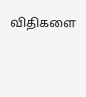விதிகளை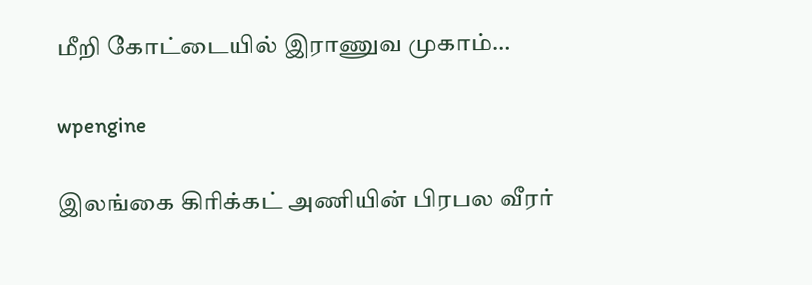மீறி கோட்டையில் இராணுவ முகாம்…

wpengine

இலங்கை கிரிக்கட் அணியின் பிரபல வீரர்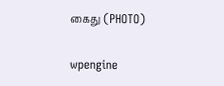கைது (PHOTO)

wpengine